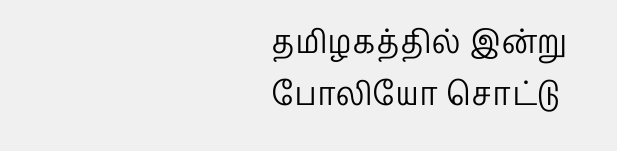தமிழகத்தில் இன்று போலியோ சொட்டு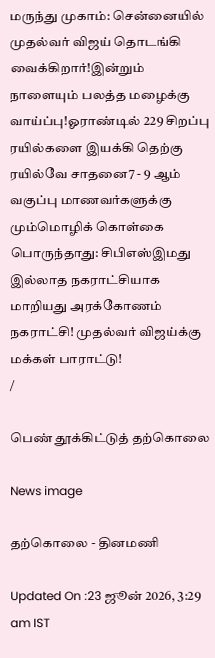மருந்து முகாம்: சென்னையில் முதல்வர் விஜய் தொடங்கி வைக்கிறார்!இன்றும் நாளையும் பலத்த மழைக்கு வாய்ப்பு!ஓராண்டில் 229 சிறப்பு ரயில்களை இயக்கி தெற்கு ரயில்வே சாதனை7 - 9 ஆம் வகுப்பு மாணவர்களுக்கு மும்மொழிக் கொள்கை பொருந்தாது: சிபிஎஸ்இமது இல்லாத நகராட்சியாக மாறியது அரக்கோணம் நகராட்சி! முதல்வர் விஜய்க்கு மக்கள் பாராட்டு!
/

பெண் தூக்கிட்டுத் தற்கொலை

News image

தற்கொலை - தினமணி

Updated On :23 ஜூன் 2026, 3:29 am IST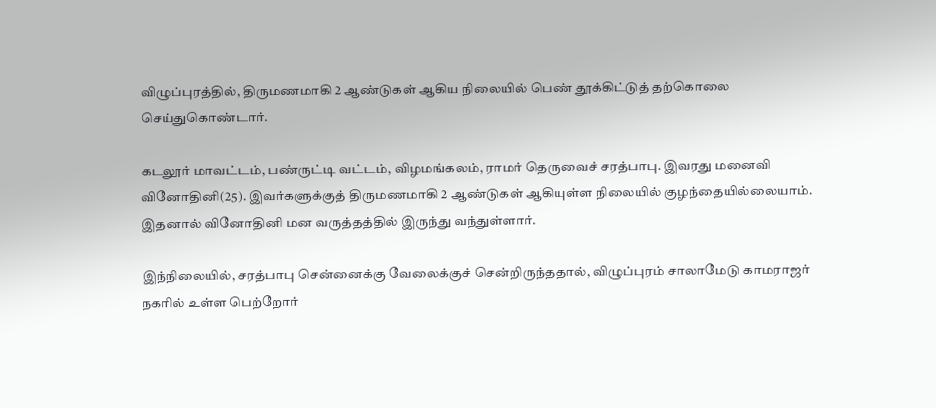விழுப்புரத்தில், திருமணமாகி 2 ஆண்டுகள் ஆகிய நிலையில் பெண் தூக்கிட்டுத் தற்கொலை செய்துகொண்டார்.

கடலூர் மாவட்டம், பண்ருட்டி வட்டம், விழமங்கலம், ராமர் தெருவைச் சரத்பாபு. இவரது மனைவி வினோதினி(25). இவர்களுக்குத் திருமணமாகி 2 ஆண்டுகள் ஆகியுள்ள நிலையில் குழந்தையில்லையாம். இதனால் வினோதினி மன வருத்தத்தில் இருந்து வந்துள்ளார்.

இந்நிலையில், சரத்பாபு சென்னைக்கு வேலைக்குச் சென்றிருந்ததால், விழுப்புரம் சாலாமேடு காமராஜர் நகரில் உள்ள பெற்றோர்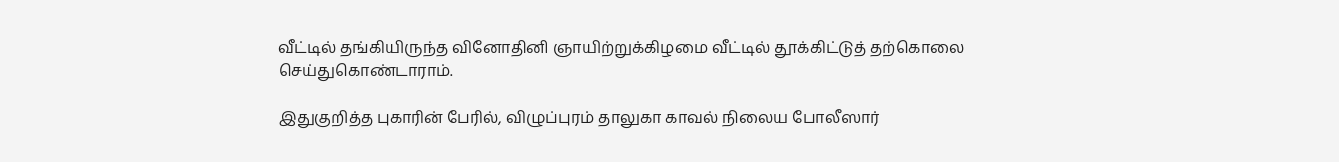வீட்டில் தங்கியிருந்த வினோதினி ஞாயிற்றுக்கிழமை வீட்டில் தூக்கிட்டுத் தற்கொலை செய்துகொண்டாராம்.

இதுகுறித்த புகாரின் பேரில், விழுப்புரம் தாலுகா காவல் நிலைய போலீஸார்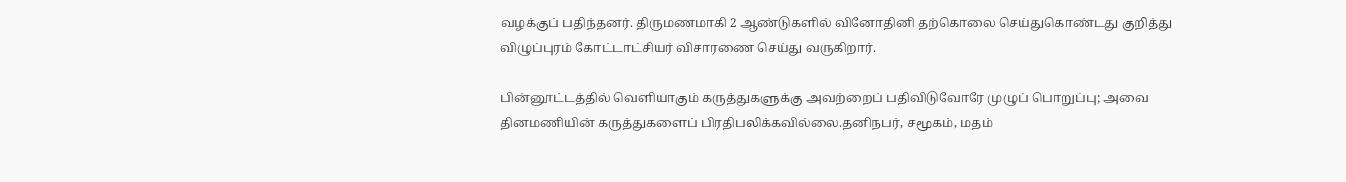வழக்குப் பதிந்தனர். திருமணமாகி 2 ஆண்டுகளில் வினோதினி தற்கொலை செய்துகொண்டது குறித்து விழுப்புரம் கோட்டாட்சியர் விசாரணை செய்து வருகிறார்.

பின்னூட்டத்தில் வெளியாகும் கருத்துகளுக்கு அவற்றைப் பதிவிடுவோரே முழுப் பொறுப்பு; அவை தினமணியின் கருத்துகளைப் பிரதிபலிக்கவில்லை.தனிநபர், சமூகம், மதம்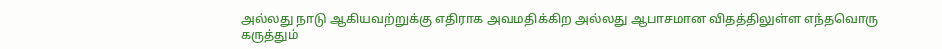அல்லது நாடு ஆகியவற்றுக்கு எதிராக அவமதிக்கிற அல்லது ஆபாசமான விதத்திலுள்ள எந்தவொரு கருத்தும்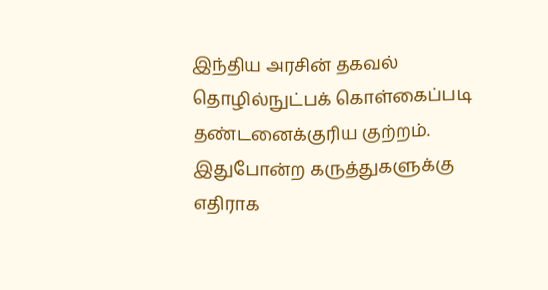இந்திய அரசின் தகவல் தொழில்நுட்பக் கொள்கைப்படி தண்டனைக்குரிய குற்றம். இதுபோன்ற கருத்துகளுக்கு எதிராக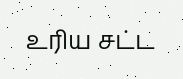உரிய சட்ட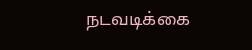நடவடிக்கை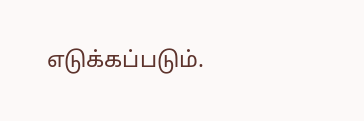எடுக்கப்படும்.